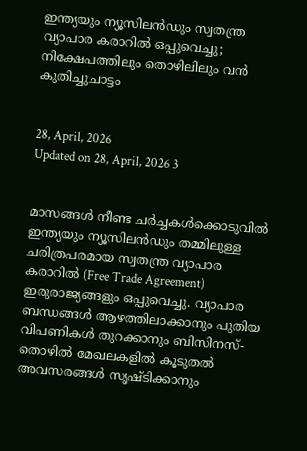ഇന്ത്യയും ന്യൂസിലൻഡും സ്വതന്ത്ര വ്യാപാര കരാറിൽ ഒപ്പുവെച്ചു; നിക്ഷേപത്തിലും തൊഴിലിലും വൻ കുതിച്ചുചാട്ടം


28, April, 2026
Updated on 28, April, 2026 3


മാസങ്ങൾ നീണ്ട ചർച്ചകൾക്കൊടുവിൽ ഇന്ത്യയും ന്യൂസിലൻഡും തമ്മിലുള്ള ചരിത്രപരമായ സ്വതന്ത്ര വ്യാപാര കരാറിൽ (Free Trade Agreement) ഇരുരാജ്യങ്ങളും ഒപ്പുവെച്ചു. വ്യാപാര ബന്ധങ്ങൾ ആഴത്തിലാക്കാനും പുതിയ വിപണികൾ തുറക്കാനും ബിസിനസ്-തൊഴിൽ മേഖലകളിൽ കൂടുതൽ അവസരങ്ങൾ സൃഷ്ടിക്കാനും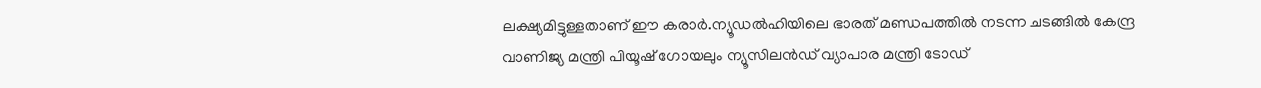ലക്ഷ്യമിട്ടുള്ളതാണ് ഈ കരാർ.ന്യൂഡൽഹിയിലെ ഭാരത് മണ്ഡപത്തിൽ നടന്ന ചടങ്ങിൽ കേന്ദ്ര വാണിജ്യ മന്ത്രി പിയൂഷ് ഗോയലും ന്യൂസിലൻഡ് വ്യാപാര മന്ത്രി ടോഡ്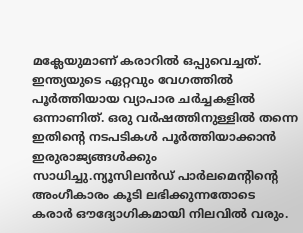മക്ലേയുമാണ് കരാറിൽ ഒപ്പുവെച്ചത്. ഇന്ത്യയുടെ ഏറ്റവും വേഗത്തിൽ പൂർത്തിയായ വ്യാപാര ചർച്ചകളിൽ ഒന്നാണിത്. ഒരു വർഷത്തിനുള്ളിൽ തന്നെ ഇതിന്റെ നടപടികൾ പൂർത്തിയാക്കാൻ ഇരുരാജ്യങ്ങൾക്കും സാധിച്ചു.ന്യൂസിലൻഡ് പാർലമെന്റിന്റെ അംഗീകാരം കൂടി ലഭിക്കുന്നതോടെ കരാർ ഔദ്യോഗികമായി നിലവിൽ വരും.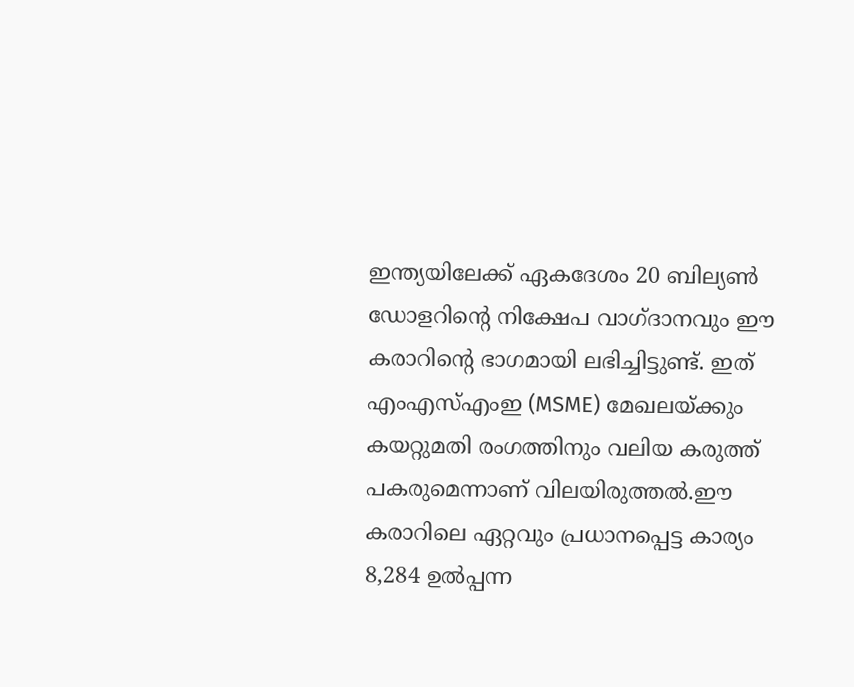ഇന്ത്യയിലേക്ക് ഏകദേശം 20 ബില്യൺ ഡോളറിന്റെ നിക്ഷേപ വാഗ്ദാനവും ഈ കരാറിന്റെ ഭാഗമായി ലഭിച്ചിട്ടുണ്ട്. ഇത് എംഎസ്എംഇ (MSME) മേഖലയ്ക്കും കയറ്റുമതി രംഗത്തിനും വലിയ കരുത്ത് പകരുമെന്നാണ് വിലയിരുത്തൽ.ഈ കരാറിലെ ഏറ്റവും പ്രധാനപ്പെട്ട കാര്യം 8,284 ഉൽപ്പന്ന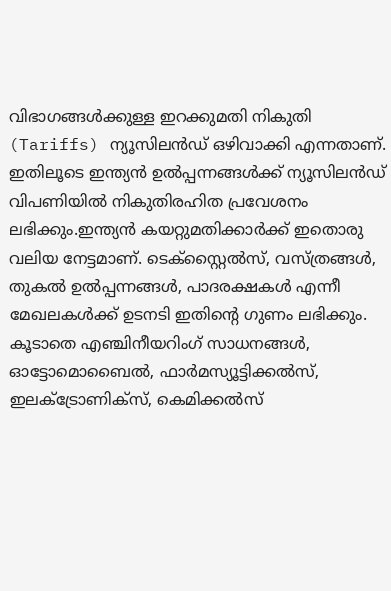വിഭാഗങ്ങൾക്കുള്ള ഇറക്കുമതി നികുതി (Tariffs) ന്യൂസിലൻഡ് ഒഴിവാക്കി എന്നതാണ്. ഇതിലൂടെ ഇന്ത്യൻ ഉൽപ്പന്നങ്ങൾക്ക് ന്യൂസിലൻഡ് വിപണിയിൽ നികുതിരഹിത പ്രവേശനം ലഭിക്കും.ഇന്ത്യൻ കയറ്റുമതിക്കാർക്ക് ഇതൊരു വലിയ നേട്ടമാണ്. ടെക്സ്റ്റൈൽസ്, വസ്ത്രങ്ങൾ, തുകൽ ഉൽപ്പന്നങ്ങൾ, പാദരക്ഷകൾ എന്നീ മേഖലകൾക്ക് ഉടനടി ഇതിന്റെ ഗുണം ലഭിക്കും. കൂടാതെ എഞ്ചിനീയറിംഗ് സാധനങ്ങൾ, ഓട്ടോമൊബൈൽ, ഫാർമസ്യൂട്ടിക്കൽസ്, ഇലക്ട്രോണിക്സ്, കെമിക്കൽസ്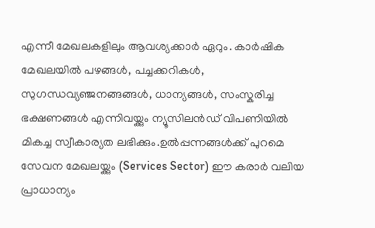എന്നീ മേഖലകളിലും ആവശ്യക്കാർ ഏറും. കാർഷിക മേഖലയിൽ പഴങ്ങൾ, പച്ചക്കറികൾ, സുഗന്ധവ്യഞ്ജനങ്ങങ്ങൾ, ധാന്യങ്ങൾ, സംസ്കരിച്ച ഭക്ഷണങ്ങൾ എന്നിവയ്ക്കും ന്യൂസിലൻഡ് വിപണിയിൽ മികച്ച സ്വീകാര്യത ലഭിക്കും.ഉൽപ്പന്നങ്ങൾക്ക് പുറമെ സേവന മേഖലയ്ക്കും (Services Sector) ഈ കരാർ വലിയ പ്രാധാന്യം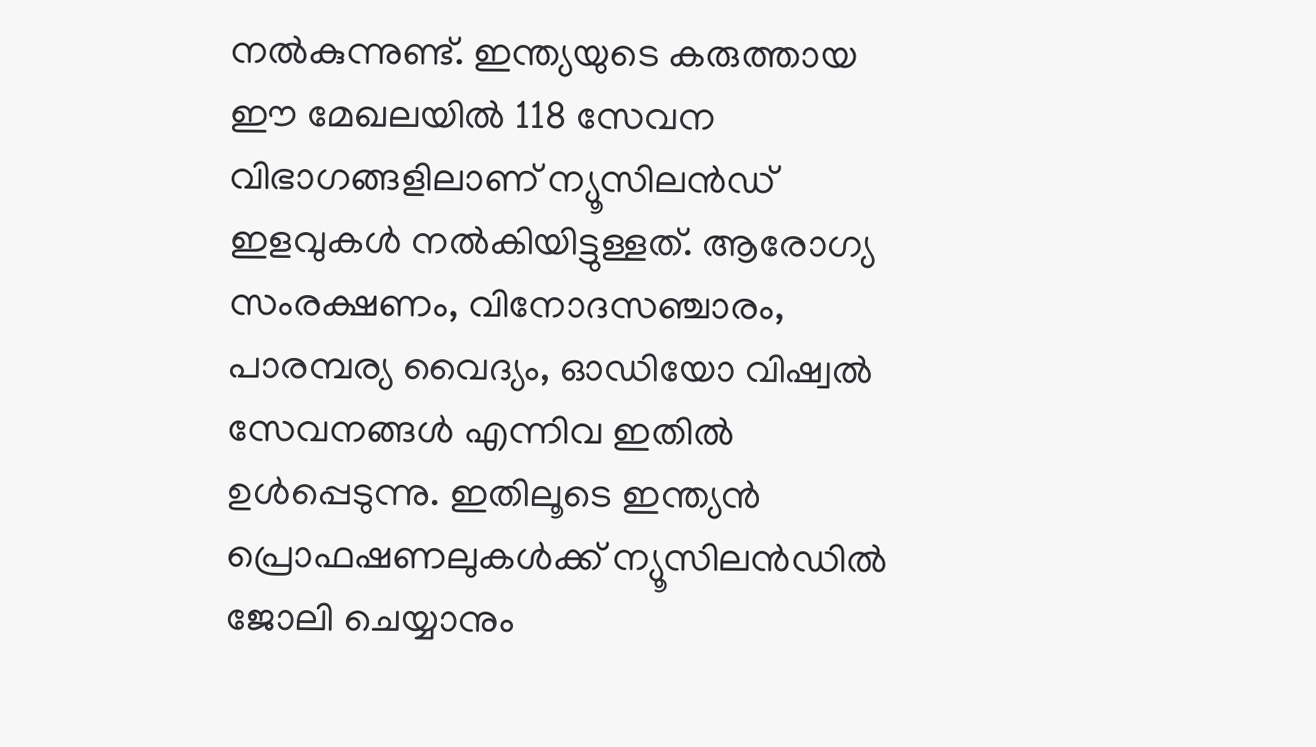നൽകുന്നുണ്ട്. ഇന്ത്യയുടെ കരുത്തായ ഈ മേഖലയിൽ 118 സേവന വിഭാഗങ്ങളിലാണ് ന്യൂസിലൻഡ് ഇളവുകൾ നൽകിയിട്ടുള്ളത്. ആരോഗ്യ സംരക്ഷണം, വിനോദസഞ്ചാരം, പാരമ്പര്യ വൈദ്യം, ഓഡിയോ വിഷ്വൽ സേവനങ്ങൾ എന്നിവ ഇതിൽ ഉൾപ്പെടുന്നു. ഇതിലൂടെ ഇന്ത്യൻ പ്രൊഫഷണലുകൾക്ക് ന്യൂസിലൻഡിൽ ജോലി ചെയ്യാനും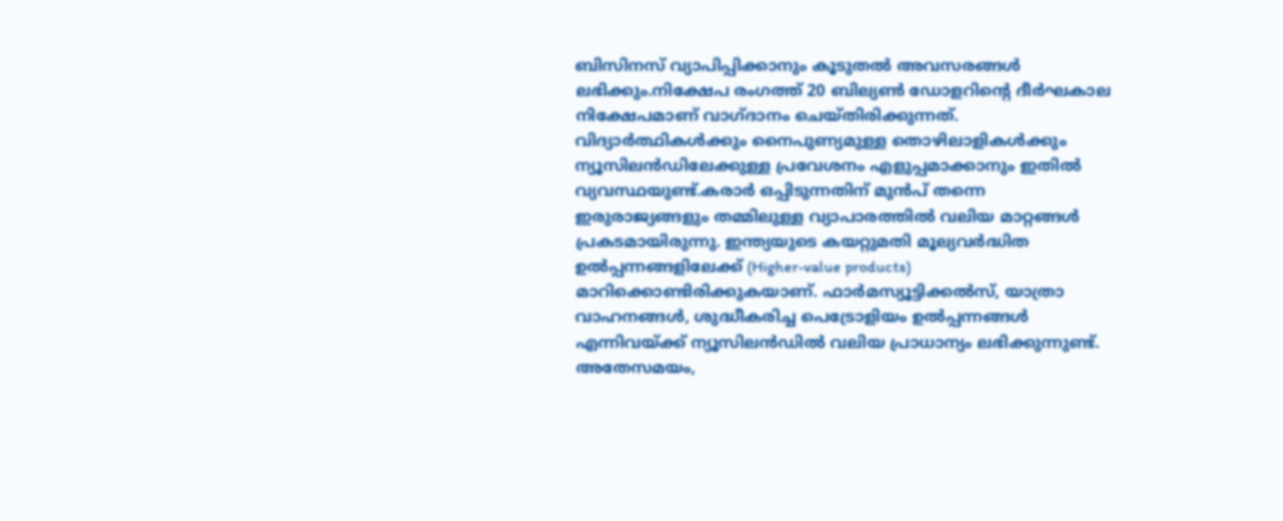ബിസിനസ് വ്യാപിപ്പിക്കാനും കൂടുതൽ അവസരങ്ങൾ ലഭിക്കും.നിക്ഷേപ രംഗത്ത് 20 ബില്യൺ ഡോളറിന്റെ ദീർഘകാല നിക്ഷേപമാണ് വാഗ്ദാനം ചെയ്തിരിക്കുന്നത്. വിദ്യാർത്ഥികൾക്കും നൈപുണ്യമുള്ള തൊഴിലാളികൾക്കും ന്യൂസിലൻഡിലേക്കുള്ള പ്രവേശനം എളുപ്പമാക്കാനും ഇതിൽ വ്യവസ്ഥയുണ്ട്.കരാർ ഒപ്പിടുന്നതിന് മുൻപ് തന്നെ ഇരുരാജ്യങ്ങളും തമ്മിലുള്ള വ്യാപാരത്തിൽ വലിയ മാറ്റങ്ങൾ പ്രകടമായിരുന്നു. ഇന്ത്യയുടെ കയറ്റുമതി മൂല്യവർദ്ധിത ഉൽപ്പന്നങ്ങളിലേക്ക് (Higher-value products) മാറിക്കൊണ്ടിരിക്കുകയാണ്. ഫാർമസ്യൂട്ടിക്കൽസ്, യാത്രാ വാഹനങ്ങൾ, ശുദ്ധീകരിച്ച പെട്രോളിയം ഉൽപ്പന്നങ്ങൾ എന്നിവയ്ക്ക് ന്യൂസിലൻഡിൽ വലിയ പ്രാധാന്യം ലഭിക്കുന്നുണ്ട്. അതേസമയം,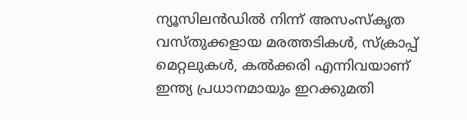ന്യൂസിലൻഡിൽ നിന്ന് അസംസ്കൃത വസ്തുക്കളായ മരത്തടികൾ, സ്ക്രാപ്പ് മെറ്റലുകൾ, കൽക്കരി എന്നിവയാണ് ഇന്ത്യ പ്രധാനമായും ഇറക്കുമതി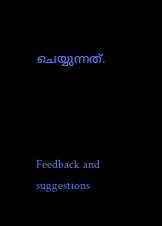ചെയ്യുന്നത്.




Feedback and suggestions